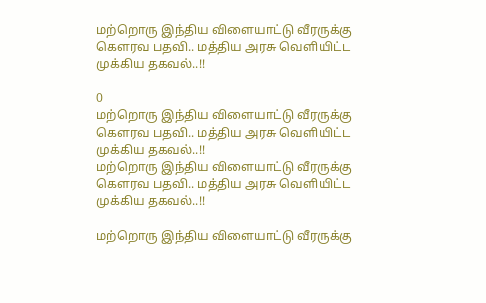மற்றொரு இந்திய விளையாட்டு வீரருக்கு கௌரவ பதவி.. மத்திய அரசு வெளியிட்ட முக்கிய தகவல்..!!

0
மற்றொரு இந்திய விளையாட்டு வீரருக்கு கௌரவ பதவி.. மத்திய அரசு வெளியிட்ட முக்கிய தகவல்..!!
மற்றொரு இந்திய விளையாட்டு வீரருக்கு கௌரவ பதவி.. மத்திய அரசு வெளியிட்ட முக்கிய தகவல்..!!

மற்றொரு இந்திய விளையாட்டு வீரருக்கு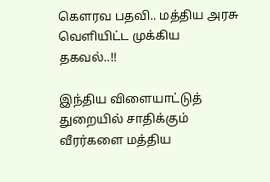கௌரவ பதவி.. மத்திய அரசு வெளியிட்ட முக்கிய தகவல்..!!

இந்திய விளையாட்டுத் துறையில் சாதிக்கும் வீரர்களை மத்திய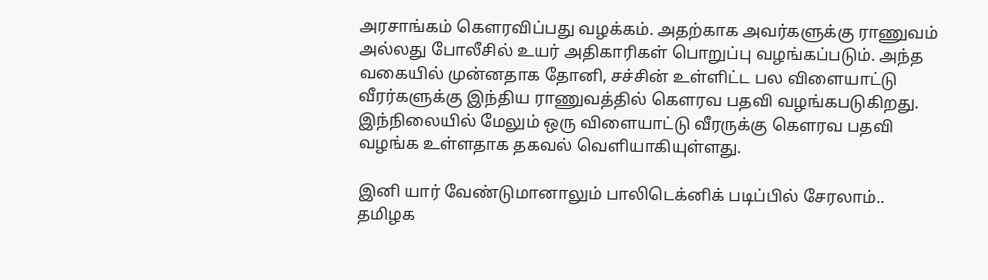அரசாங்கம் கௌரவிப்பது வழக்கம். அதற்காக அவர்களுக்கு ராணுவம் அல்லது போலீசில் உயர் அதிகாரிகள் பொறுப்பு வழங்கப்படும். அந்த வகையில் முன்னதாக தோனி, சச்சின் உள்ளிட்ட பல விளையாட்டு வீரர்களுக்கு இந்திய ராணுவத்தில் கௌரவ பதவி வழங்கபடுகிறது. இந்நிலையில் மேலும் ஒரு விளையாட்டு வீரருக்கு கௌரவ பதவி வழங்க உள்ளதாக தகவல் வெளியாகியுள்ளது.

இனி யார் வேண்டுமானாலும் பாலிடெக்னிக் படிப்பில் சேரலாம்.. தமிழக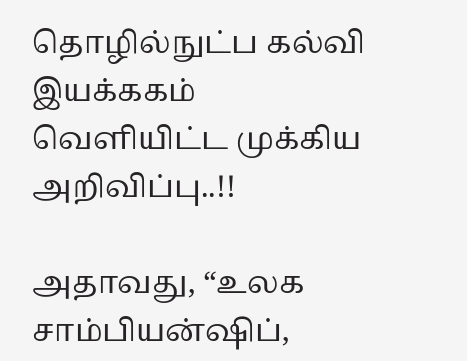தொழில்நுட்ப கல்வி இயக்ககம் வெளியிட்ட முக்கிய அறிவிப்பு..!!

அதாவது, “உலக சாம்பியன்ஷிப்,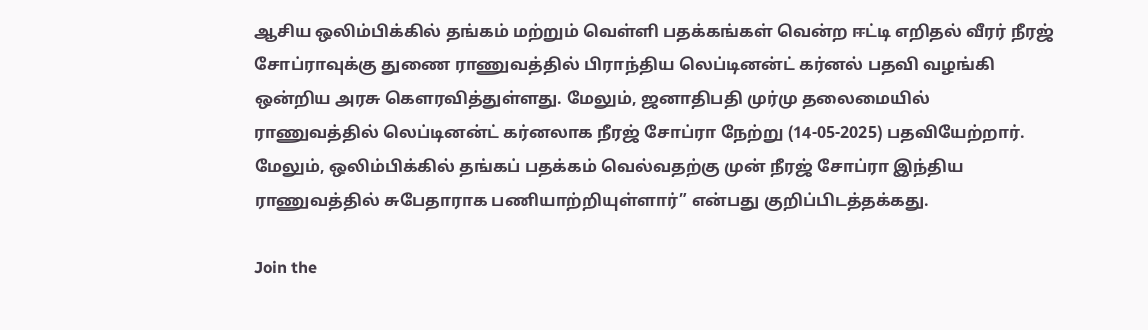ஆசிய ஒலிம்பிக்கில் தங்கம் மற்றும் வெள்ளி பதக்கங்கள் வென்ற ஈட்டி எறிதல் வீரர் நீரஜ் சோப்ராவுக்கு துணை ராணுவத்தில் பிராந்திய லெப்டினன்ட் கர்னல் பதவி வழங்கி ஒன்றிய அரசு கௌரவித்துள்ளது. மேலும், ஜனாதிபதி முர்மு தலைமையில் ராணுவத்தில் லெப்டினன்ட் கர்னலாக நீரஜ் சோப்ரா நேற்று (14-05-2025) பதவியேற்றார். மேலும், ஒலிம்பிக்கில் தங்கப் பதக்கம் வெல்வதற்கு முன் நீரஜ் சோப்ரா இந்திய ராணுவத்தில் சுபேதாராக பணியாற்றியுள்ளார்” என்பது குறிப்பிடத்தக்கது.

Join the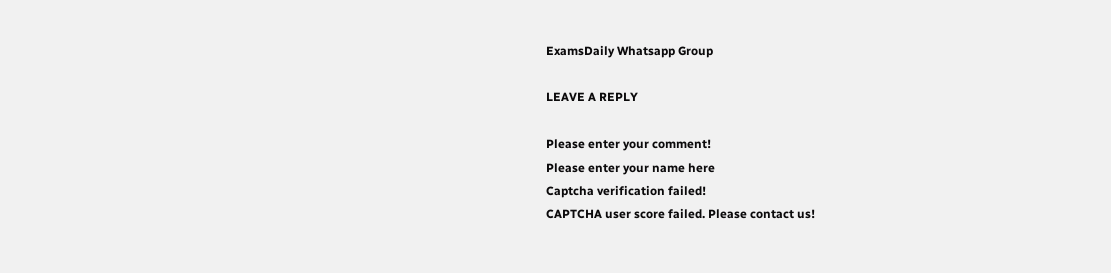ExamsDaily Whatsapp Group

LEAVE A REPLY

Please enter your comment!
Please enter your name here
Captcha verification failed!
CAPTCHA user score failed. Please contact us!